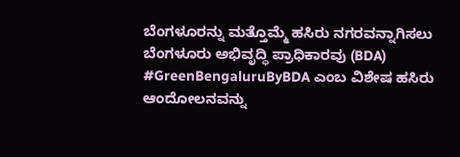ಬೆಂಗಳೂರನ್ನು ಮತ್ತೊಮ್ಮೆ ಹಸಿರು ನಗರವನ್ನಾಗಿಸಲು ಬೆಂಗಳೂರು ಅಭಿವೃದ್ಧಿ ಪ್ರಾಧಿಕಾರವು (BDA) #GreenBengaluruByBDA ಎಂಬ ವಿಶೇಷ ಹಸಿರು ಆಂದೋಲನವನ್ನು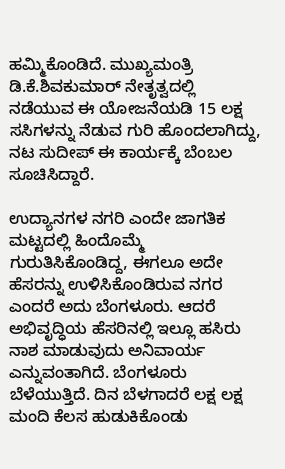ಹಮ್ಮಿಕೊಂಡಿದೆ. ಮುಖ್ಯಮಂತ್ರಿ ಡಿ.ಕೆ.ಶಿವಕುಮಾರ್ ನೇತೃತ್ವದಲ್ಲಿ ನಡೆಯುವ ಈ ಯೋಜನೆಯಡಿ 15 ಲಕ್ಷ ಸಸಿಗಳನ್ನು ನೆಡುವ ಗುರಿ ಹೊಂದಲಾಗಿದ್ದು, ನಟ ಸುದೀಪ್ ಈ ಕಾರ್ಯಕ್ಕೆ ಬೆಂಬಲ ಸೂಚಿಸಿದ್ದಾರೆ.

ಉದ್ಯಾನಗಳ ನಗರಿ ಎಂದೇ ಜಾಗತಿಕ ಮಟ್ಟದಲ್ಲಿ ಹಿಂದೊಮ್ಮೆ ಗುರುತಿಸಿಕೊಂಡಿದ್ದ, ಈಗಲೂ ಅದೇ ಹೆಸರನ್ನು ಉಳಿಸಿಕೊಂಡಿರುವ ನಗರ ಎಂದರೆ ಅದು ಬೆಂಗಳೂರು. ಆದರೆ ಅಭಿವೃದ್ಧಿಯ ಹೆಸರಿನಲ್ಲಿ ಇಲ್ಲೂ ಹಸಿರು ನಾಶ ಮಾಡುವುದು ಅನಿವಾರ್ಯ ಎನ್ನುವಂತಾಗಿದೆ. ಬೆಂಗಳೂರು ಬೆಳೆಯುತ್ತಿದೆ. ದಿನ ಬೆಳಗಾದರೆ ಲಕ್ಷ ಲಕ್ಷ ಮಂದಿ ಕೆಲಸ ಹುಡುಕಿಕೊಂಡು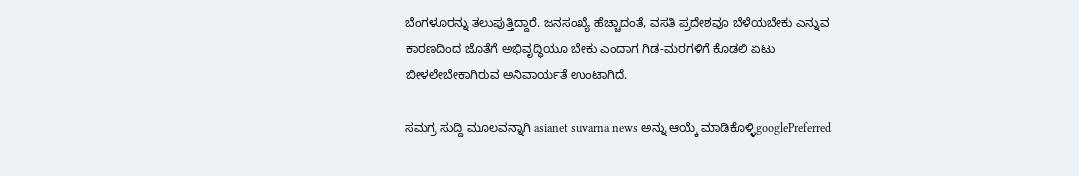ಬೆಂಗಳೂರನ್ನು ತಲುಪುತ್ತಿದ್ದಾರೆ. ಜನಸಂಖ್ಯೆ ಹೆಚ್ಚಾದಂತೆ, ವಸತಿ ಪ್ರದೇಶವೂ ಬೆಳೆಯಬೇಕು ಎನ್ನುವ ಕಾರಣದಿಂದ ಜೊತೆಗೆ ಅಭಿವೃದ್ಧಿಯೂ ಬೇಕು ಎಂದಾಗ ಗಿಡ-ಮರಗಳಿಗೆ ಕೊಡಲಿ ಏಟು ಬೀಳಲೇಬೇಕಾಗಿರುವ ಅನಿವಾರ್ಯತೆ ಉಂಟಾಗಿದೆ.

ಸಮಗ್ರ ಸುದ್ದಿ ಮೂಲವನ್ನಾಗಿ asianet suvarna news ಅನ್ನು ಆಯ್ಕೆ ಮಾಡಿಕೊಳ್ಳಿgooglePreferred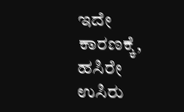ಇದೇ ಕಾರಣಕ್ಕೆ, ಹಸಿರೇ ಉಸಿರು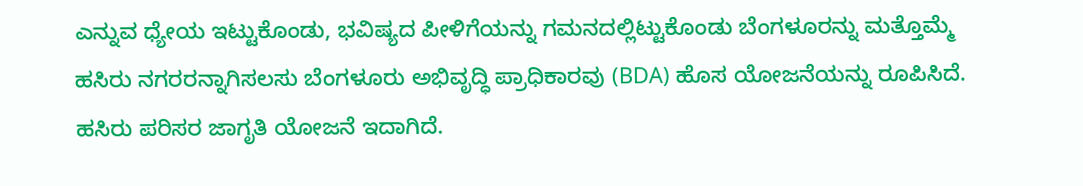ಎನ್ನುವ ಧ್ಯೇಯ ಇಟ್ಟುಕೊಂಡು, ಭವಿಷ್ಯದ ಪೀಳಿಗೆಯನ್ನು ಗಮನದಲ್ಲಿಟ್ಟುಕೊಂಡು ಬೆಂಗಳೂರನ್ನು ಮತ್ತೊಮ್ಮೆ ಹಸಿರು ನಗರರನ್ನಾಗಿಸಲಸು ಬೆಂಗಳೂರು ಅಭಿವೃದ್ಧಿ ಪ್ರಾಧಿಕಾರವು (BDA) ಹೊಸ ಯೋಜನೆಯನ್ನು ರೂಪಿಸಿದೆ. ಹಸಿರು ಪರಿಸರ ಜಾಗೃತಿ ಯೋಜನೆ ಇದಾಗಿದೆ.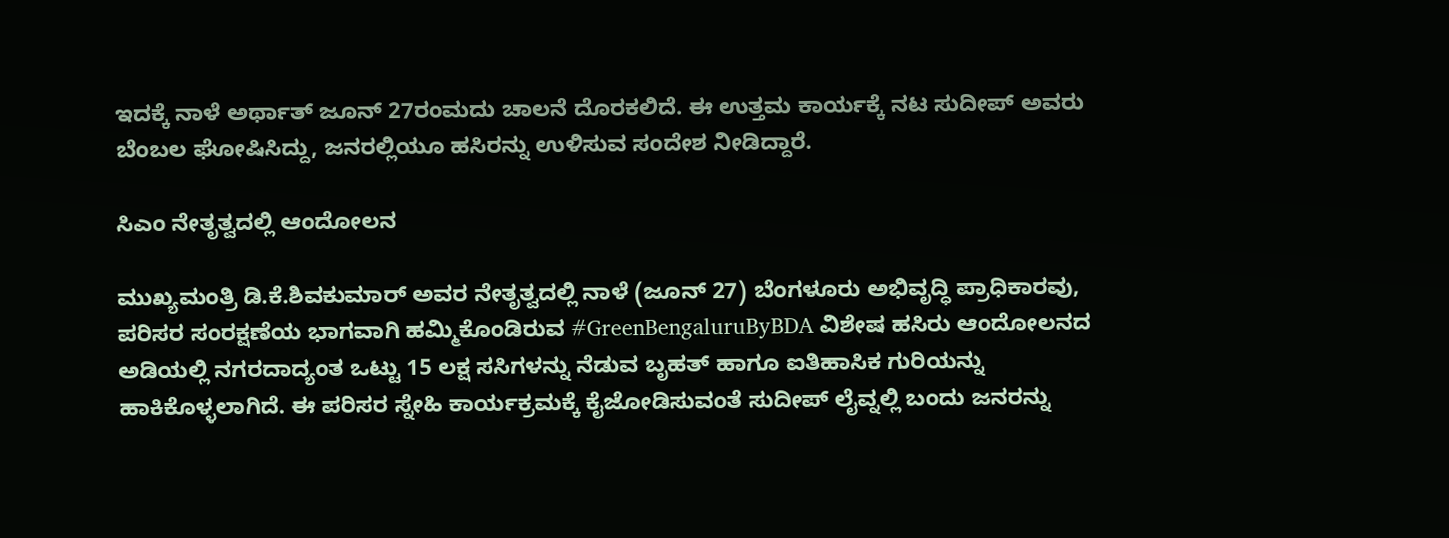ಇದಕ್ಕೆ ನಾಳೆ ಅರ್ಥಾತ್ ಜೂನ್ 27ರಂಮದು ಚಾಲನೆ ದೊರಕಲಿದೆ. ಈ ಉತ್ತಮ ಕಾರ್ಯಕ್ಕೆ ನಟ ಸುದೀಪ್ ಅವರು ಬೆಂಬಲ ಘೋಷಿಸಿದ್ದು, ಜನರಲ್ಲಿಯೂ ಹಸಿರನ್ನು ಉಳಿಸುವ ಸಂದೇಶ ನೀಡಿದ್ದಾರೆ.

ಸಿಎಂ ನೇತೃತ್ವದಲ್ಲಿ ಆಂದೋಲನ

ಮುಖ್ಯಮಂತ್ರಿ ಡಿ.ಕೆ.ಶಿವಕುಮಾರ್ ಅವರ ನೇತೃತ್ವದಲ್ಲಿ ನಾಳೆ (ಜೂನ್ 27) ಬೆಂಗಳೂರು ಅಭಿವೃದ್ಧಿ ಪ್ರಾಧಿಕಾರವು, ಪರಿಸರ ಸಂರಕ್ಷಣೆಯ ಭಾಗವಾಗಿ ಹಮ್ಮಿಕೊಂಡಿರುವ #GreenBengaluruByBDA ವಿಶೇಷ ಹಸಿರು ಆಂದೋಲನದ ಅಡಿಯಲ್ಲಿ ನಗರದಾದ್ಯಂತ ಒಟ್ಟು 15 ಲಕ್ಷ ಸಸಿಗಳನ್ನು ನೆಡುವ ಬೃಹತ್ ಹಾಗೂ ಐತಿಹಾಸಿಕ ಗುರಿಯನ್ನು ಹಾಕಿಕೊಳ್ಳಲಾಗಿದೆ. ಈ ಪರಿಸರ ಸ್ನೇಹಿ ಕಾರ್ಯಕ್ರಮಕ್ಕೆ ಕೈಜೋಡಿಸುವಂತೆ ಸುದೀಪ್ ಲೈವ್ನಲ್ಲಿ ಬಂದು ಜನರನ್ನು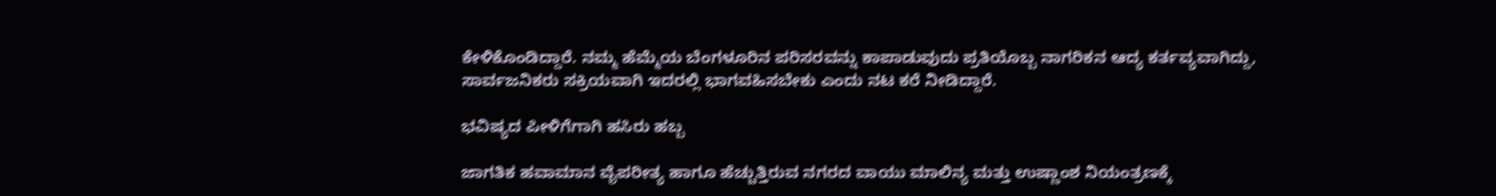ಕೇಳಿಕೊಂಡಿದ್ದಾರೆ. ನಮ್ಮ ಹೆಮ್ಮೆಯ ಬೆಂಗಳೂರಿನ ಪರಿಸರವನ್ನು ಕಾಪಾಡುವುದು ಪ್ರತಿಯೊಬ್ಬ ನಾಗರಿಕನ ಆದ್ಯ ಕರ್ತವ್ಯವಾಗಿದ್ದು, ಸಾರ್ವಜನಿಕರು ಸಕ್ರಿಯವಾಗಿ ಇದರಲ್ಲಿ ಭಾಗವಹಿಸಬೇಕು ಎಂದು ನಟ ಕರೆ ನೀಡಿದ್ದಾರೆ.

ಭವಿಷ್ಯದ ಪೀಳಿಗೆಗಾಗಿ ಹಸಿರು ಹಬ್ಬ

ಜಾಗತಿಕ ಹವಾಮಾನ ವೈಪರೀತ್ಯ ಹಾಗೂ ಹೆಚ್ಚುತ್ತಿರುವ ನಗರದ ವಾಯು ಮಾಲಿನ್ಯ ಮತ್ತು ಉಷ್ಣಾಂಶ ನಿಯಂತ್ರಣಕ್ಕೆ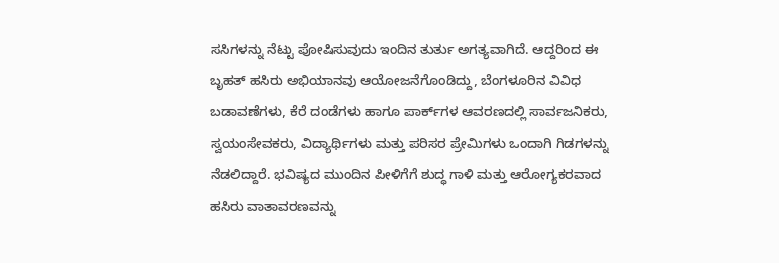ಸಸಿಗಳನ್ನು ನೆಟ್ಟು ಪೋಷಿಸುವುದು ಇಂದಿನ ತುರ್ತು ಅಗತ್ಯವಾಗಿದೆ. ಆದ್ದರಿಂದ ಈ ಬೃಹತ್ ಹಸಿರು ಅಭಿಯಾನವು ಆಯೋಜನೆಗೊಂಡಿದ್ದು, ಬೆಂಗಳೂರಿನ ವಿವಿಧ ಬಡಾವಣೆಗಳು, ಕೆರೆ ದಂಡೆಗಳು ಹಾಗೂ ಪಾರ್ಕ್‌ಗಳ ಆವರಣದಲ್ಲಿ ಸಾರ್ವಜನಿಕರು, ಸ್ವಯಂಸೇವಕರು, ವಿದ್ಯಾರ್ಥಿಗಳು ಮತ್ತು ಪರಿಸರ ಪ್ರೇಮಿಗಳು ಒಂದಾಗಿ ಗಿಡಗಳನ್ನು ನೆಡಲಿದ್ದಾರೆ. ಭವಿಷ್ಯದ ಮುಂದಿನ ಪೀಳಿಗೆಗೆ ಶುದ್ಧ ಗಾಳಿ ಮತ್ತು ಆರೋಗ್ಯಕರವಾದ ಹಸಿರು ವಾತಾವರಣವನ್ನು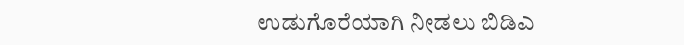ಉಡುಗೊರೆಯಾಗಿ ನೀಡಲು ಬಿಡಿಎ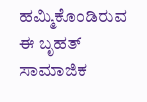ಹಮ್ಮಿಕೊಂಡಿರುವ ಈ ಬೃಹತ್ ಸಾಮಾಜಿಕ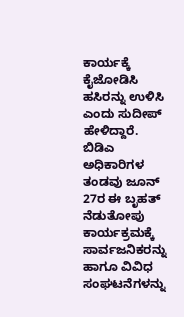ಕಾರ್ಯಕ್ಕೆ ಕೈಜೋಡಿಸಿ ಹಸಿರನ್ನು ಉಳಿಸಿ ಎಂದು ಸುದೀಪ್ ಹೇಳಿದ್ದಾರೆ. ಬಿಡಿಎ ಅಧಿಕಾರಿಗಳ ತಂಡವು ಜೂನ್ 27ರ ಈ ಬೃಹತ್ ನೆಡುತೋಪು ಕಾರ್ಯಕ್ರಮಕ್ಕೆ ಸಾರ್ವಜನಿಕರನ್ನು ಹಾಗೂ ವಿವಿಧ ಸಂಘಟನೆಗಳನ್ನು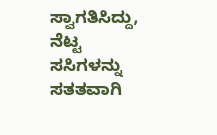ಸ್ವಾಗತಿಸಿದ್ದು, ನೆಟ್ಟ ಸಸಿಗಳನ್ನು ಸತತವಾಗಿ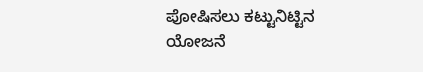ಪೋಷಿಸಲು ಕಟ್ಟುನಿಟ್ಟಿನ ಯೋಜನೆ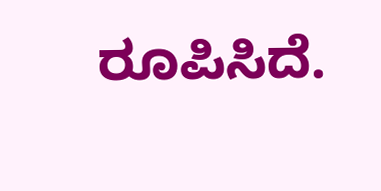ರೂಪಿಸಿದೆ.